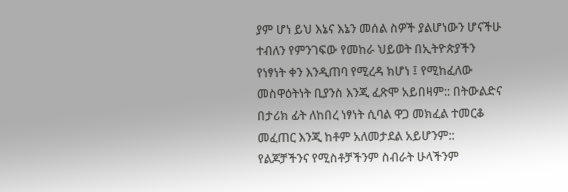ያም ሆነ ይህ እኔና እኔን መሰል ስዎች ያልሆነውን ሆናችሁ ተብለን የምንገፍው የመከራ ህይወት በኢትዮጵያችን የነፃነት ቀን እንዲጠባ የሚረዳ ክሆነ ፤ የሚከፈለው መስዋዕትነት ቢያንስ እንጂ ፈጽሞ አይበዛም:: በትውልድና በታሪክ ፊት ለከበረ ነፃነት ሲባል ዋጋ መክፈል ተመርቆ መፈጠር እንጂ ከቶም አለመታደል አይሆንም:: የልጆቻችንና የሚስቶቻችንም ስብራት ሁላችንም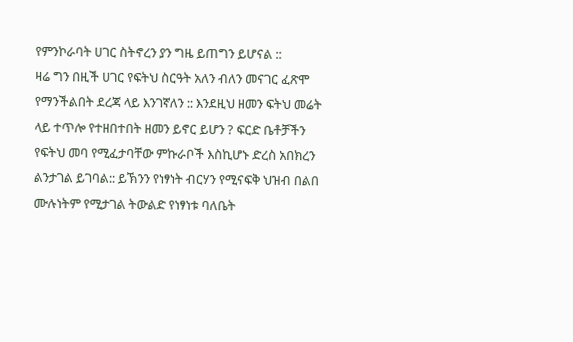የምንኮራባት ሀገር ስትኖረን ያን ግዜ ይጠግን ይሆናል ::
ዛሬ ግን በዚች ሀገር የፍትህ ስርዓት አለን ብለን መናገር ፈጽሞ የማንችልበት ደረጃ ላይ እንገኛለን :: እንደዚህ ዘመን ፍትህ መሬት ላይ ተጥሎ የተዘበተበት ዘመን ይኖር ይሆን ? ፍርድ ቤቶቻችን የፍትህ መባ የሚፈታባቸው ምኩራቦች እስኪሆኑ ድረስ አበክረን ልንታገል ይገባል:: ይኽንን የነፃነት ብርሃን የሚናፍቅ ህዝብ በልበ ሙሉነትም የሚታገል ትውልድ የነፃነቱ ባለቤት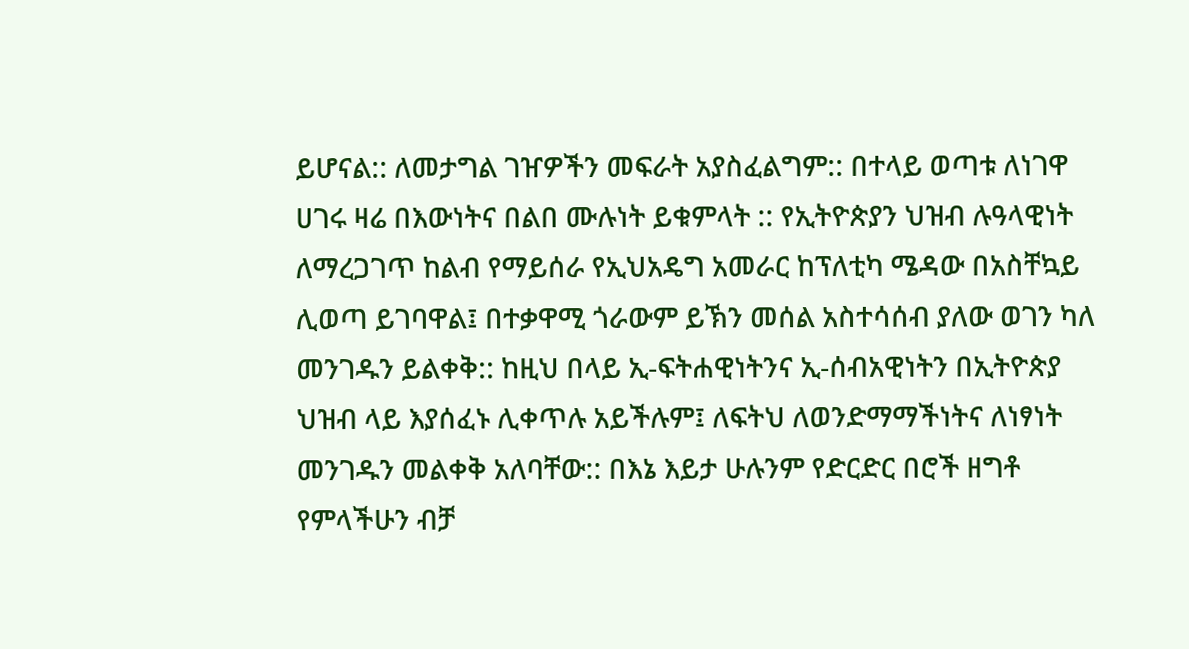ይሆናል:: ለመታግል ገዠዎችን መፍራት አያስፈልግም:: በተላይ ወጣቱ ለነገዋ ሀገሩ ዛሬ በእውነትና በልበ ሙሉነት ይቁምላት :: የኢትዮጵያን ህዝብ ሉዓላዊነት ለማረጋገጥ ከልብ የማይሰራ የኢህአዴግ አመራር ከፕለቲካ ሜዳው በአስቸኳይ ሊወጣ ይገባዋል፤ በተቃዋሚ ጎራውም ይኽን መሰል አስተሳሰብ ያለው ወገን ካለ መንገዱን ይልቀቅ:: ከዚህ በላይ ኢ-ፍትሐዊነትንና ኢ-ሰብአዊነትን በኢትዮጵያ ህዝብ ላይ እያሰፈኑ ሊቀጥሉ አይችሉም፤ ለፍትህ ለወንድማማችነትና ለነፃነት መንገዱን መልቀቅ አለባቸው:: በእኔ እይታ ሁሉንም የድርድር በሮች ዘግቶ የምላችሁን ብቻ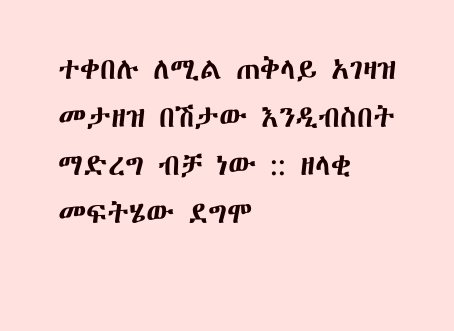ተቀበሉ ለሚል ጠቅላይ አገዛዝ መታዘዝ በሽታው እንዲብስበት ማድረግ ብቻ ነው :: ዘላቂ መፍትሄው ደግሞ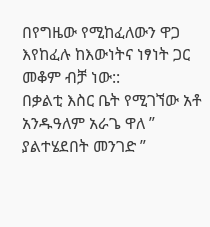በየግዜው የሚከፈለውን ዋጋ እየከፈሉ ከእውነትና ነፃነት ጋር መቆም ብቻ ነው::
በቃልቲ እስር ቤት የሚገኘው አቶ አንዱዓለም አራጌ ዋለ ” ያልተሄደበት መንገድ ”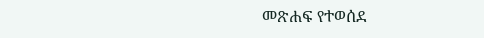መጽሐፍ የተወሰደ